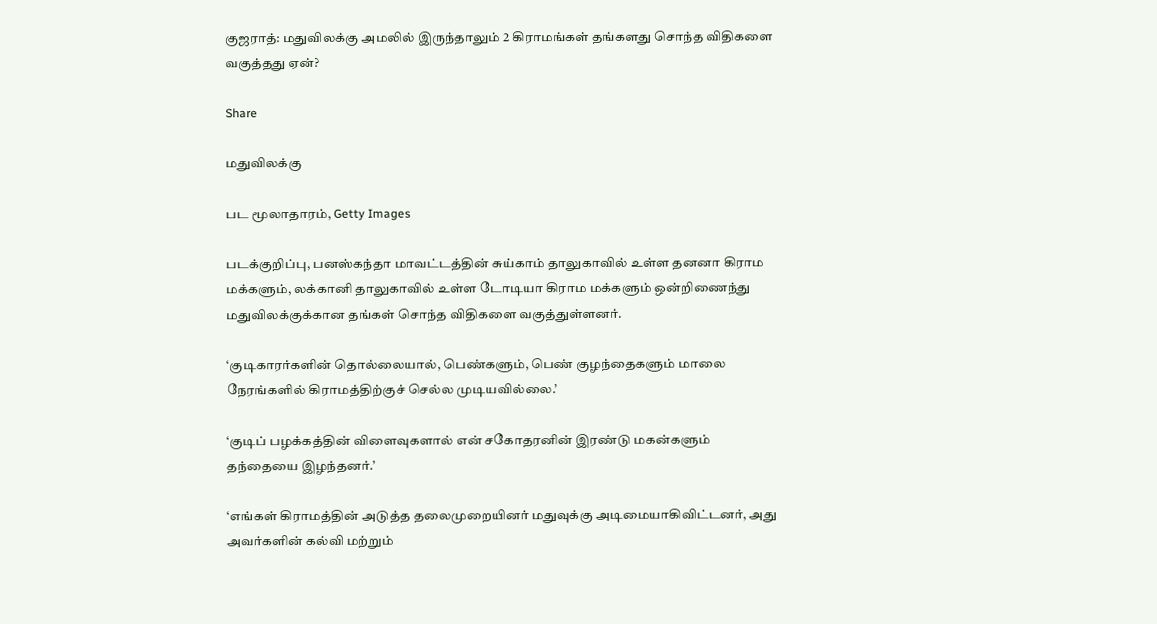குஜராத்: மதுவிலக்கு அமலில் இருந்தாலும் 2 கிராமங்கள் தங்களது சொந்த விதிகளை வகுத்தது ஏன்?

Share

மதுவிலக்கு

பட மூலாதாரம், Getty Images

படக்குறிப்பு, பனஸ்கந்தா மாவட்டத்தின் சுய்காம் தாலுகாவில் உள்ள தனனா கிராம மக்களும், லக்கானி தாலுகாவில் உள்ள டோடியா கிராம மக்களும் ஒன்றிணைந்து மதுவிலக்குக்கான தங்கள் சொந்த விதிகளை வகுத்துள்ளனர்.

‘குடிகாரர்களின் தொல்லையால், பெண்களும், பெண் குழந்தைகளும் மாலை நேரங்களில் கிராமத்திற்குச் செல்ல முடியவில்லை.’

‘குடிப் பழக்கத்தின் விளைவுகளால் என் சகோதரனின் இரண்டு மகன்களும் தந்தையை இழந்தனர்.’

‘எங்கள் கிராமத்தின் அடுத்த தலைமுறையினர் மதுவுக்கு அடிமையாகிவிட்டனர், அது அவர்களின் கல்வி மற்றும்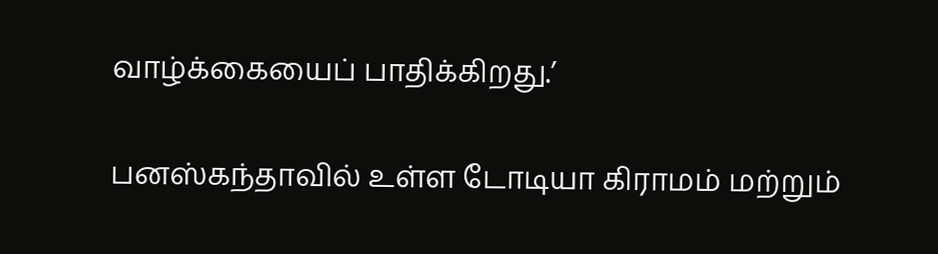வாழ்க்கையைப் பாதிக்கிறது.’

பனஸ்கந்தாவில் உள்ள டோடியா கிராமம் மற்றும்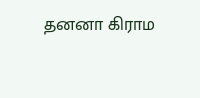தனனா கிராம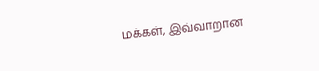மக்கள், இவ்வாறான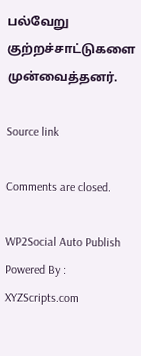பல்வேறு குற்றச்சாட்டுகளை முன்வைத்தனர்.

Source link

Comments are closed.

WP2Social Auto Publish Powered By : XYZScripts.com